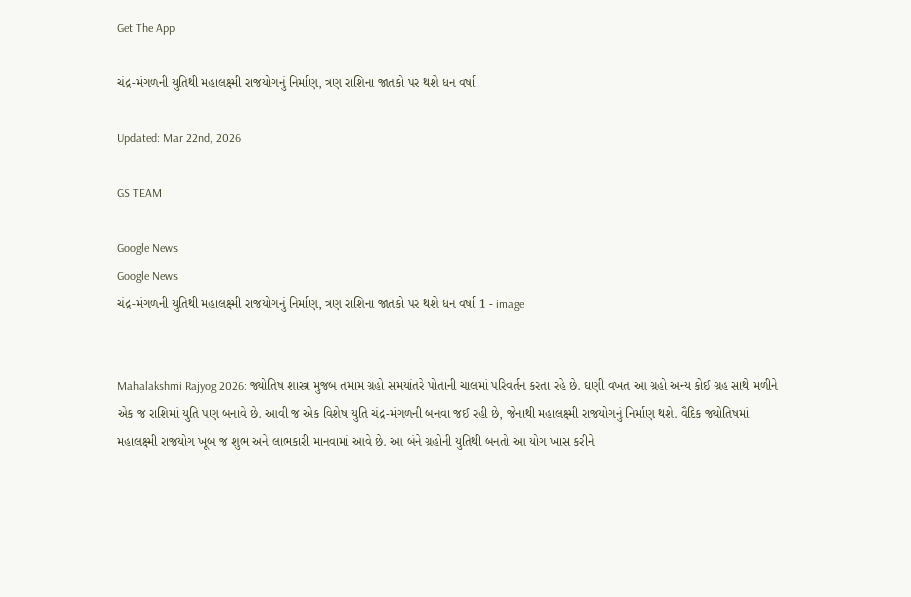Get The App

ચંદ્ર-મંગળની યુતિથી મહાલક્ષ્મી રાજયોગનું નિર્માણ, ત્રણ રાશિના જાતકો પર થશે ધન વર્ષા

Updated: Mar 22nd, 2026

GS TEAM

Google News
Google News
ચંદ્ર-મંગળની યુતિથી મહાલક્ષ્મી રાજયોગનું નિર્માણ, ત્રણ રાશિના જાતકો પર થશે ધન વર્ષા 1 - image


Mahalakshmi Rajyog 2026: જ્યોતિષ શાસ્ત્ર મુજબ તમામ ગ્રહો સમયાંતરે પોતાની ચાલમાં પરિવર્તન કરતા રહે છે. ઘણી વખત આ ગ્રહો અન્ય કોઈ ગ્રહ સાથે મળીને એક જ રાશિમાં યુતિ પણ બનાવે છે. આવી જ એક વિશેષ યુતિ ચંદ્ર-મંગળની બનવા જઈ રહી છે, જેનાથી મહાલક્ષ્મી રાજયોગનું નિર્માણ થશે. વૈદિક જ્યોતિષમાં મહાલક્ષ્મી રાજયોગ ખૂબ જ શુભ અને લાભકારી માનવામાં આવે છે. આ બંને ગ્રહોની યુતિથી બનતો આ યોગ ખાસ કરીને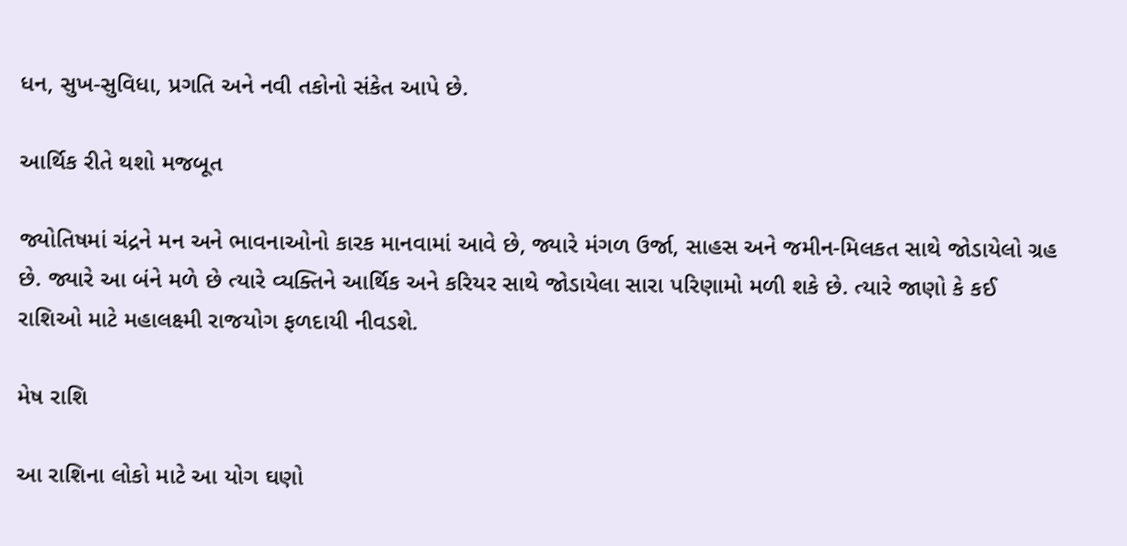ધન, સુખ-સુવિધા, પ્રગતિ અને નવી તકોનો સંકેત આપે છે.

આર્થિક રીતે થશો મજબૂત

જ્યોતિષમાં ચંદ્રને મન અને ભાવનાઓનો કારક માનવામાં આવે છે, જ્યારે મંગળ ઉર્જા, સાહસ અને જમીન-મિલકત સાથે જોડાયેલો ગ્રહ છે. જ્યારે આ બંને મળે છે ત્યારે વ્યક્તિને આર્થિક અને કરિયર સાથે જોડાયેલા સારા પરિણામો મળી શકે છે. ત્યારે જાણો કે કઈ રાશિઓ માટે મહાલક્ષ્મી રાજયોગ ફળદાયી નીવડશે.

મેષ રાશિ

આ રાશિના લોકો માટે આ યોગ ઘણો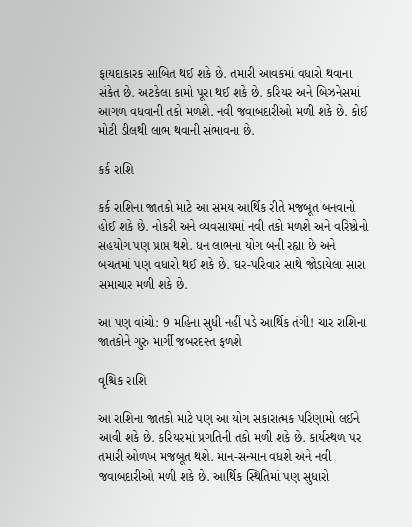ફાયદાકારક સાબિત થઈ શકે છે. તમારી આવકમાં વધારો થવાના સંકેત છે. અટકેલા કામો પૂરા થઈ શકે છે. કરિયર અને બિઝનેસમાં આગળ વધવાની તકો મળશે. નવી જવાબદારીઓ મળી શકે છે. કોઈ મોટી ડીલથી લાભ થવાની સંભાવના છે.

કર્ક રાશિ

કર્ક રાશિના જાતકો માટે આ સમય આર્થિક રીતે મજબૂત બનવાનો હોઈ શકે છે. નોકરી અને વ્યવસાયમાં નવી તકો મળશે અને વરિષ્ઠોનો સહયોગ પણ પ્રાપ્ત થશે. ધન લાભના યોગ બની રહ્યા છે અને બચતમાં પણ વધારો થઈ શકે છે. ઘર-પરિવાર સાથે જોડાયેલા સારા સમાચાર મળી શકે છે.

આ પણ વાંચો: 9 મહિના સુધી નહીં પડે આર્થિક તંગી! ચાર રાશિના જાતકોને ગુરુ માર્ગી જબરદસ્ત ફળશે

વૃશ્ચિક રાશિ

આ રાશિના જાતકો માટે પણ આ યોગ સકારાત્મક પરિણામો લઈને આવી શકે છે. કરિયરમાં પ્રગતિની તકો મળી શકે છે. કાર્યસ્થળ પર તમારી ઓળખ મજબૂત થશે. માન-સન્માન વધશે અને નવી જવાબદારીઓ મળી શકે છે. આર્થિક સ્થિતિમાં પણ સુધારો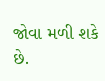જોવા મળી શકે છે.